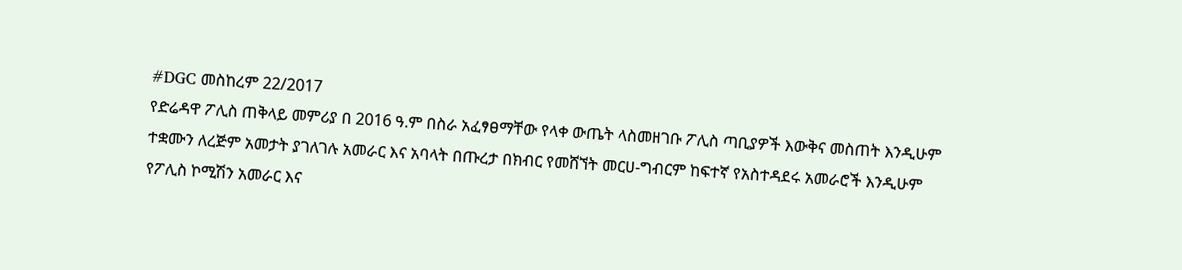#DGC መስከረም 22/2017
የድሬዳዋ ፖሊስ ጠቅላይ መምሪያ በ 2016 ዓ.ም በስራ አፈፃፀማቸው የላቀ ውጤት ላስመዘገቡ ፖሊስ ጣቢያዎች እውቅና መስጠት እንዲሁም ተቋሙን ለረጅም አመታት ያገለገሉ አመራር እና አባላት በጡረታ በክብር የመሸኘት መርሀ-ግብርም ከፍተኛ የአስተዳደሩ አመራሮች እንዲሁም የፖሊስ ኮሚሽን አመራር እና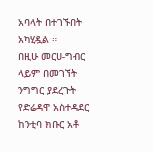አባላት በተገኙበት አካሂዷል ።
በዚሁ መርሀ-ግብር ላይም በመገኘት ንግግር ያደረጉት የድሬዳዋ አስተዳደር ከንቲባ ክቡር አቶ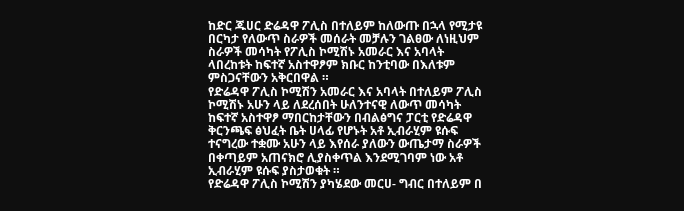ከድር ጁሀር ድሬዳዋ ፖሊስ በተለይም ከለውጡ በኋላ የሚታዩ በርካታ የለውጥ ስራዎች መሰራት መቻሉን ገልፀው ለነዚህም ስራዎች መሳካት የፖሊስ ኮሚሽኑ አመራር እና አባላት ላበረከቱት ከፍተኛ አስተዋፆም ክቡር ከንቲባው በእለቱም ምስጋናቸውን አቅርበዋል ።
የድሬዳዋ ፖሊስ ኮሚሽን አመራር እና አባላት በተለይም ፖሊስ ኮሚሽኑ አሁን ላይ ለደረሰበት ሁለንተናዊ ለውጥ መሳካት ከፍተኛ አስተዋፆ ማበርከታቸውን በብልፅግና ፓርቲ የድሬዳዋ ቅርንጫፍ ፅህፈት ቤት ሀላፊ የሆኑት አቶ ኢብራሂም ዩሱፍ ተናግረው ተቋሙ አሁን ላይ እየሰራ ያለውን ውጤታማ ስራዎች በቀጣይም አጠናክሮ ሊያስቀጥል እንደሚገባም ነው አቶ ኢብራሂም ዩሱፍ ያስታወቁት ።
የድሬዳዋ ፖሊስ ኮሚሽን ያካሄደው መርሀ- ግብር በተለይም በ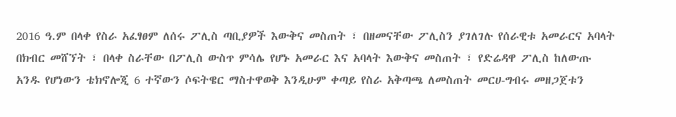2016 ዓ.ም በላቀ የስራ አፈፃፀም ለሰሩ ፖሊስ ጣቢያዎች እውቅና መስጠት ፣ በዘመናቸው ፖሊስን ያገለገሉ የሰራዊቱ አመራርና አባላት በክብር መሸኘት ፣ በላቀ ስራቸው በፖሊስ ውስጥ ምሳሌ የሆኑ አመራር እና አባላት እውቅና መስጠት ፣ የድሬዳዋ ፖሊስ ከለውጡ አንዱ የሆነውን ቴክኖሎጂ 6 ተኛውን ሶፍትዌር ማስተዋወቅ እንዲሁም ቀጣይ የስራ አቅጣጫ ለመስጠት መርሀ-ግብሩ መዘጋጀቱን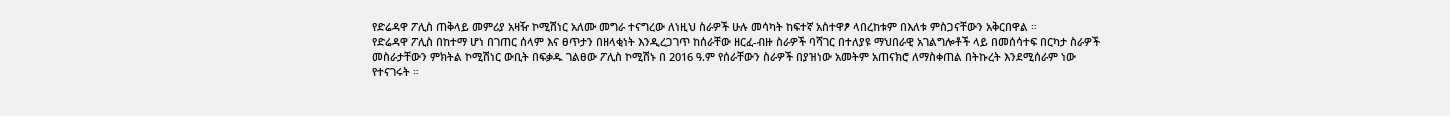የድሬዳዋ ፖሊስ ጠቅላይ መምሪያ አዛዥ ኮሚሽነር አለሙ መግራ ተናግረው ለነዚህ ስራዎች ሁሉ መሳካት ከፍተኛ አስተዋፆ ላበረከቱም በእለቱ ምስጋናቸውን አቅርበዋል ።
የድሬዳዋ ፖሊስ በከተማ ሆነ በገጠር ሰላም እና ፀጥታን በዘላቂነት እንዲረጋገጥ ከሰራቸው ዘርፈ-ብዙ ስራዎች ባሻገር በተለያዩ ማህበራዊ አገልግሎቶች ላይ በመሰሳተፍ በርካታ ስራዎች መስራታቸውን ምክትል ኮሚሽነር ውቢት በፍቃዱ ገልፀው ፖሊስ ኮሚሽኑ በ 2016 ዓ.ም የሰራቸውን ስራዎች በያዝነው አመትም አጠናክሮ ለማስቀጠል በትኩረት እንደሚሰራም ነው የተናገሩት ።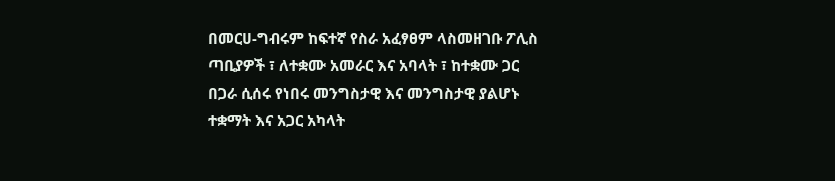በመርሀ-ግብሩም ከፍተኛ የስራ አፈፃፀም ላስመዘገቡ ፖሊስ ጣቢያዎች ፣ ለተቋሙ አመራር እና አባላት ፣ ከተቋሙ ጋር በጋራ ሲሰሩ የነበሩ መንግስታዊ እና መንግስታዊ ያልሆኑ ተቋማት እና አጋር አካላት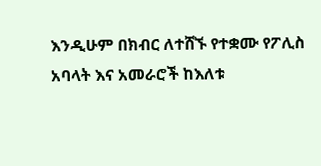እንዲሁም በክብር ለተሸኙ የተቋሙ የፖሊስ አባላት እና አመራሮች ከእለቱ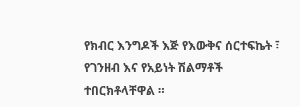የክብር እንግዶች እጅ የእውቅና ሰርተፍኬት ፣ የገንዘብ እና የአይነት ሽልማቶች ተበርክቶላቸዋል ።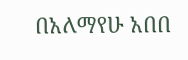በአለማየሁ አበበ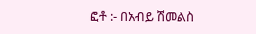ፎቶ :- በአብይ ሽመልስ